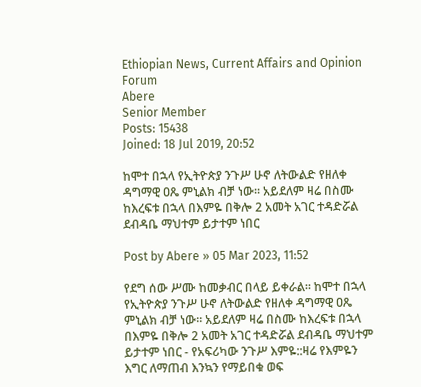Ethiopian News, Current Affairs and Opinion Forum
Abere
Senior Member
Posts: 15438
Joined: 18 Jul 2019, 20:52

ከሞተ በኋላ የኢትዮጵያ ንጉሥ ሁኖ ለትውልድ የዘለቀ ዳግማዊ ዐጼ ምኒልክ ብቻ ነው። አይደለም ዛሬ በስሙ ከእረፍቱ በኋላ በእምዬ በቅሎ 2 አመት አገር ተዳድሯል ደብዳቤ ማህተም ይታተም ነበር

Post by Abere » 05 Mar 2023, 11:52

የደግ ሰው ሥሙ ከመቃብር በላይ ይቀራል። ከሞተ በኋላ የኢትዮጵያ ንጉሥ ሁኖ ለትውልድ የዘለቀ ዳግማዊ ዐጼ ምኒልክ ብቻ ነው። አይደለም ዛሬ በስሙ ከእረፍቱ በኋላ በእምዬ በቅሎ 2 አመት አገር ተዳድሯል ደብዳቤ ማህተም ይታተም ነበር - የአፍሪካው ንጉሥ እምዬ::ዛሬ የእምዬን እግር ለማጠብ እንኳን የማይበቁ ወፍ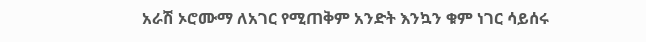አራሽ ኦሮሙማ ለአገር የሚጠቅም አንድት እንኳን ቁም ነገር ሳይሰሩ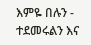እምዬ በሉን - ተደመሩልን እና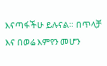እናጣፋችሁ ይሉናል። በጥላቻ እና በወሬ እምየን መሆን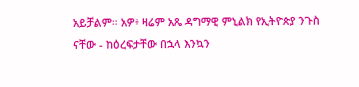አይቻልም። አዎ፥ ዛሬም አጼ ዳግማዊ ምኒልክ የኢትዮጵያ ንጉስ ናቸው - ከዕረፍታቸው በኋላ እንኳን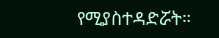የሚያስተዳድሯት።